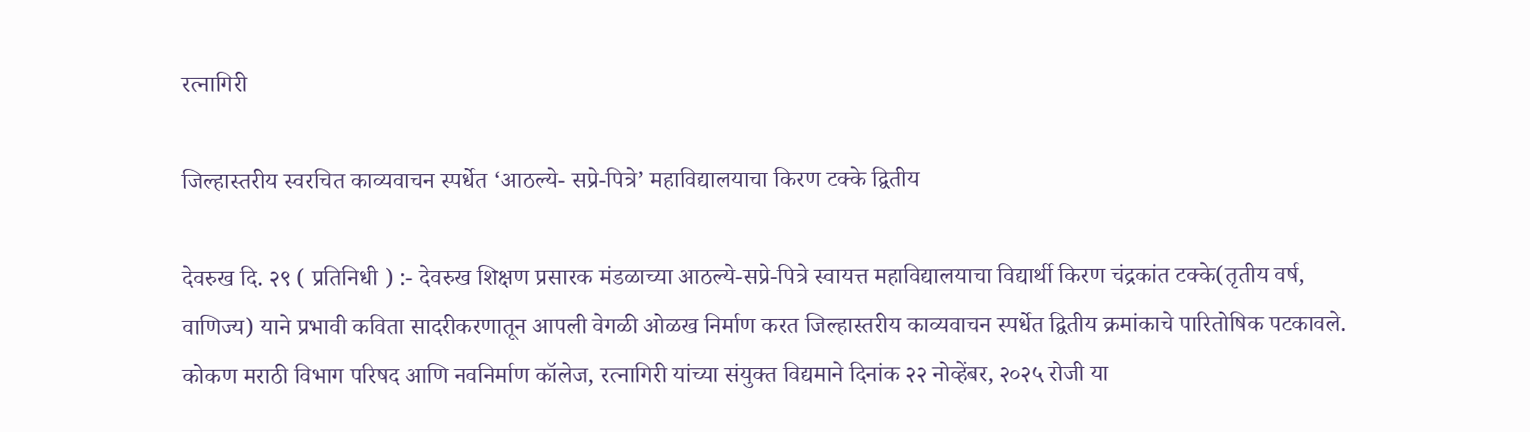रत्नागिरी

जिल्हास्तरीय स्वरचित काव्यवाचन स्पर्धेत ‘आठल्ये- सप्रे-पित्रे’ महाविद्यालयाचा किरण टक्के द्वितीय

देवरुख दि. २९ ( प्रतिनिधी ) :- देवरुख शिक्षण प्रसारक मंडळाच्या आठल्ये-सप्रे-पित्रे स्वायत्त महाविद्यालयाचा विद्यार्थी किरण चंद्रकांत टक्के(तृतीय वर्ष, वाणिज्य) याने प्रभावी कविता सादरीकरणातून आपली वेगळी ओळख निर्माण करत जिल्हास्तरीय काव्यवाचन स्पर्धेत द्वितीय क्रमांकाचे पारितोषिक पटकावले. कोकण मराठी विभाग परिषद आणि नवनिर्माण कॉलेज, रत्नागिरी यांच्या संयुक्त विद्यमाने दिनांक २२ नोव्हेंबर, २०२५ रोजी या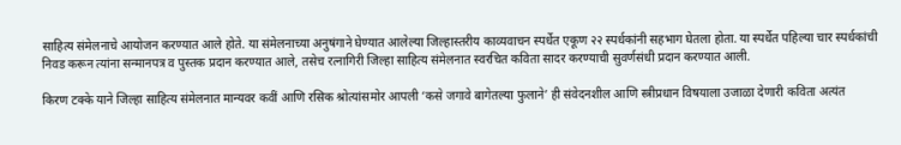साहित्य संमेलनाचे आयोजन करण्यात आले होते. या संमेलनाच्या अनुषंगाने घेण्यात आलेल्या जिल्हास्तरीय काव्यवाचन स्पर्धेत एकूण २२ स्पर्धकांनी सहभाग घेतला होता. या स्पर्धेत पहिल्या चार स्पर्धकांची निवड करून त्यांना सन्मानपत्र व पुस्तक प्रदान करण्यात आले, तसेच रत्नागिरी जिल्हा साहित्य संमेलनात स्वरचित कविता सादर करण्याची सुवर्णसंधी प्रदान करण्यात आली.

किरण टक्के याने जिल्हा साहित्य संमेलनात मान्यवर कवीं आणि रसिक श्रोत्यांसमोर आपली ‘कसे जगावे बागेतल्या फुलाने’ ही संवेदनशील आणि स्त्रीप्रधान विषयाला उजाळा देणारी कविता अत्यंत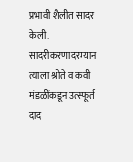प्रभावी शैलीत सादर केली. सादरीकरणादरम्यान त्याला श्रोते व कवी मंडळींकडून उत्स्फूर्त दाद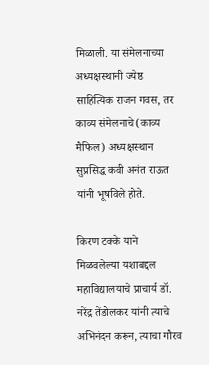मिळाली. या संमेलनाच्या अध्यक्षस्थानी ज्येष्ठ साहित्यिक राजन गवस, तर काव्य संमेलनाचे(काव्य मैफिल) अध्यक्षस्थान सुप्रसिद्ध कवी अनंत राऊत यांनी भूषविले होते.

किरण टक्के याने मिळवलेल्या यशाबद्दल महाविद्यालयाचे प्राचार्य डॉ. नरेंद्र तेंडोलकर यांनी त्याचे अभिनंदन करून, त्याचा गौरव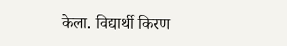केला. विद्यार्थी किरण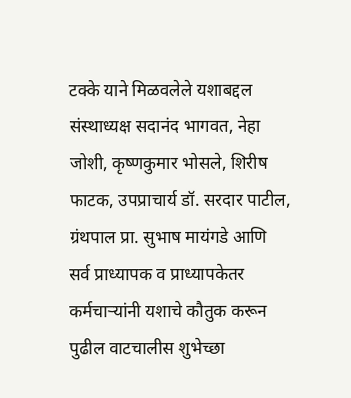टक्के याने मिळवलेले यशाबद्दल संस्थाध्यक्ष सदानंद भागवत, नेहा जोशी, कृष्णकुमार भोसले, शिरीष फाटक, उपप्राचार्य डॉ. सरदार पाटील, ग्रंथपाल प्रा. सुभाष मायंगडे आणि सर्व प्राध्यापक व प्राध्यापकेतर कर्मचाऱ्यांनी यशाचे कौतुक करून पुढील वाटचालीस शुभेच्छा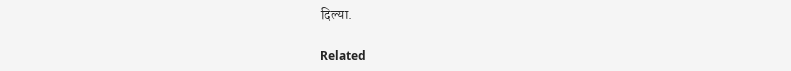दिल्या.

Related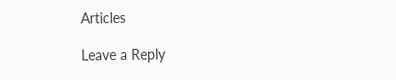Articles

Leave a Reply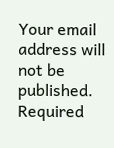Your email address will not be published. Required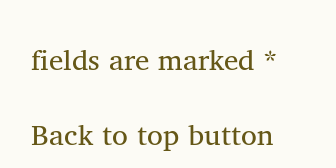fields are marked *

Back to top button